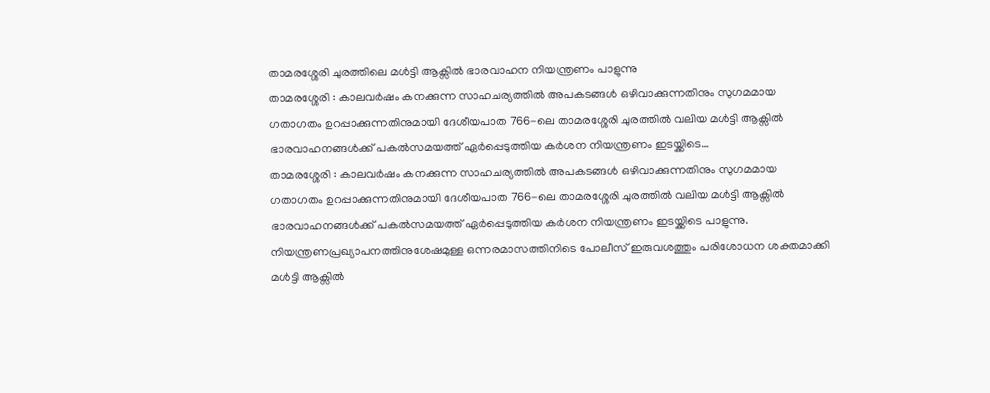താമരശ്ശേരി ചുരത്തിലെ മൾട്ടി ആക്സിൽ ഭാരവാഹന നിയന്ത്രണം പാളുന്നു
താമരശ്ശേരി : കാലവർഷം കനക്കുന്ന സാഹചര്യത്തിൽ അപകടങ്ങൾ ഒഴിവാക്കുന്നതിനും സുഗമമായ ഗതാഗതം ഉറപ്പാക്കുന്നതിനുമായി ദേശീയപാത 766-ലെ താമരശ്ശേരി ചുരത്തിൽ വലിയ മൾട്ടി ആക്സിൽ ഭാരവാഹനങ്ങൾക്ക് പകൽസമയത്ത് ഏർപ്പെടുത്തിയ കർശന നിയന്ത്രണം ഇടയ്ക്കിടെ…
താമരശ്ശേരി : കാലവർഷം കനക്കുന്ന സാഹചര്യത്തിൽ അപകടങ്ങൾ ഒഴിവാക്കുന്നതിനും സുഗമമായ ഗതാഗതം ഉറപ്പാക്കുന്നതിനുമായി ദേശീയപാത 766-ലെ താമരശ്ശേരി ചുരത്തിൽ വലിയ മൾട്ടി ആക്സിൽ ഭാരവാഹനങ്ങൾക്ക് പകൽസമയത്ത് ഏർപ്പെടുത്തിയ കർശന നിയന്ത്രണം ഇടയ്ക്കിടെ പാളുന്നു.
നിയന്ത്രണപ്രഖ്യാപനത്തിനുശേഷമുള്ള ഒന്നരമാസത്തിനിടെ പോലീസ് ഇരുവശത്തും പരിശോധന ശക്തമാക്കി മൾട്ടി ആക്സിൽ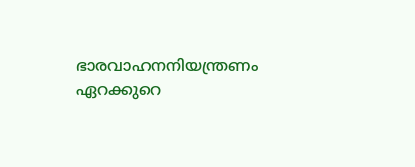ഭാരവാഹനനിയന്ത്രണം ഏറക്കുറെ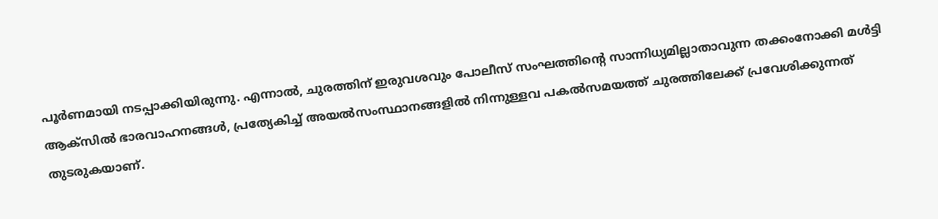പൂർണമായി നടപ്പാക്കിയിരുന്നു. എന്നാൽ, ചുരത്തിന് ഇരുവശവും പോലീസ് സംഘത്തിന്റെ സാന്നിധ്യമില്ലാതാവുന്ന തക്കംനോക്കി മൾട്ടി ആക്സിൽ ഭാരവാഹനങ്ങൾ, പ്രത്യേകിച്ച് അയൽസംസ്ഥാനങ്ങളിൽ നിന്നുള്ളവ പകൽസമയത്ത് ചുരത്തിലേക്ക് പ്രവേശിക്കുന്നത് തുടരുകയാണ്.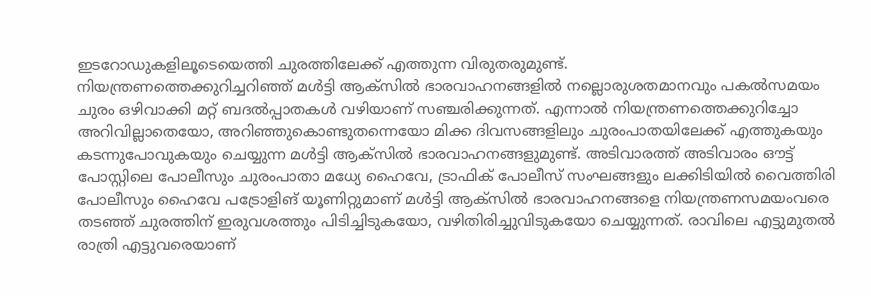ഇടറോഡുകളിലൂടെയെത്തി ചുരത്തിലേക്ക് എത്തുന്ന വിരുതരുമുണ്ട്.
നിയന്ത്രണത്തെക്കുറിച്ചറിഞ്ഞ് മൾട്ടി ആക്സിൽ ഭാരവാഹനങ്ങളിൽ നല്ലൊരുശതമാനവും പകൽസമയം ചുരം ഒഴിവാക്കി മറ്റ് ബദൽപ്പാതകൾ വഴിയാണ് സഞ്ചരിക്കുന്നത്. എന്നാൽ നിയന്ത്രണത്തെക്കുറിച്ചോ അറിവില്ലാതെയോ, അറിഞ്ഞുകൊണ്ടുതന്നെയോ മിക്ക ദിവസങ്ങളിലും ചുരംപാതയിലേക്ക് എത്തുകയും കടന്നുപോവുകയും ചെയ്യുന്ന മൾട്ടി ആക്സിൽ ഭാരവാഹനങ്ങളുമുണ്ട്. അടിവാരത്ത് അടിവാരം ഔട്ട് പോസ്റ്റിലെ പോലീസും ചുരംപാതാ മധ്യേ ഹൈവേ, ട്രാഫിക് പോലീസ് സംഘങ്ങളും ലക്കിടിയിൽ വൈത്തിരി പോലീസും ഹൈവേ പട്രോളിങ് യൂണിറ്റുമാണ് മൾട്ടി ആക്സിൽ ഭാരവാഹനങ്ങളെ നിയന്ത്രണസമയംവരെ തടഞ്ഞ് ചുരത്തിന് ഇരുവശത്തും പിടിച്ചിടുകയോ, വഴിതിരിച്ചുവിടുകയോ ചെയ്യുന്നത്. രാവിലെ എട്ടുമുതൽ രാത്രി എട്ടുവരെയാണ്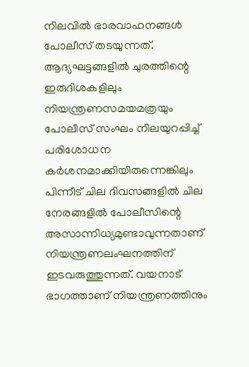നിലവിൽ ഭാരവാഹനങ്ങൾ പോലീസ് തടയുന്നത്.
ആദ്യഘട്ടങ്ങളിൽ ചുരത്തിന്റെ ഇരുദിശകളിലും നിയന്ത്രണസമയമത്രയും പോലീസ് സംഘം നിലയുറപ്പിച്ച് പരിശോധന കർശനമാക്കിയിരുന്നെങ്കിലും പിന്നീട് ചില ദിവസങ്ങളിൽ ചില നേരങ്ങളിൽ പോലീസിന്റെ അസാന്നിധ്യമുണ്ടാവുന്നതാണ് നിയന്ത്രണലംഘനത്തിന് ഇടവരുത്തുന്നത്. വയനാട് ഭാഗത്താണ് നിയന്ത്രണത്തിനും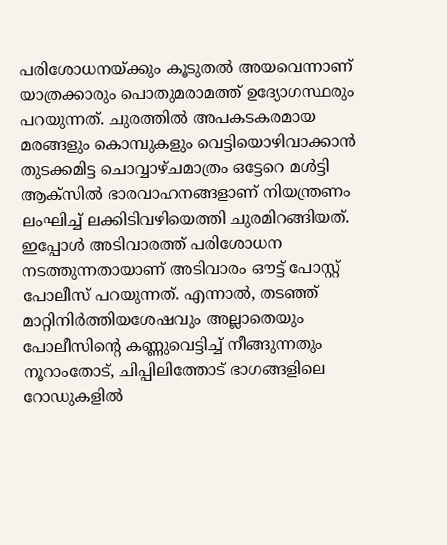പരിശോധനയ്ക്കും കൂടുതൽ അയവെന്നാണ് യാത്രക്കാരും പൊതുമരാമത്ത് ഉദ്യോഗസ്ഥരും പറയുന്നത്. ചുരത്തിൽ അപകടകരമായ മരങ്ങളും കൊമ്പുകളും വെട്ടിയൊഴിവാക്കാൻ തുടക്കമിട്ട ചൊവ്വാഴ്ചമാത്രം ഒട്ടേറെ മൾട്ടി ആക്സിൽ ഭാരവാഹനങ്ങളാണ് നിയന്ത്രണം ലംഘിച്ച് ലക്കിടിവഴിയെത്തി ചുരമിറങ്ങിയത്.
ഇപ്പോൾ അടിവാരത്ത് പരിശോധന നടത്തുന്നതായാണ് അടിവാരം ഔട്ട് പോസ്റ്റ് പോലീസ് പറയുന്നത്. എന്നാൽ, തടഞ്ഞ് മാറ്റിനിർത്തിയശേഷവും അല്ലാതെയും പോലീസിന്റെ കണ്ണുവെട്ടിച്ച് നീങ്ങുന്നതും നൂറാംതോട്, ചിപ്പിലിത്തോട് ഭാഗങ്ങളിലെ റോഡുകളിൽ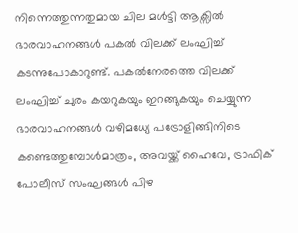നിന്നെത്തുന്നതുമായ ചില മൾട്ടി ആക്സിൽ ഭാരവാഹനങ്ങൾ പകൽ വിലക്ക് ലംഘിച്ച് കടന്നുപോകാറുണ്ട്. പകൽനേരത്തെ വിലക്ക് ലംഘിച്ച് ചുരം കയറുകയും ഇറങ്ങുകയും ചെയ്യുന്ന ഭാരവാഹനങ്ങൾ വഴിമധ്യേ പട്രോളിങ്ങിനിടെ കണ്ടെത്തുമ്പോൾമാത്രം, അവയ്ക്ക് ഹൈവേ, ട്രാഫിക് പോലീസ് സംഘങ്ങൾ പിഴ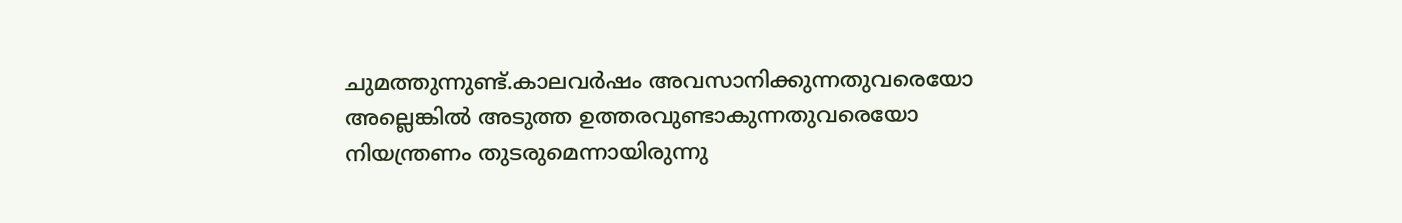ചുമത്തുന്നുണ്ട്.കാലവർഷം അവസാനിക്കുന്നതുവരെയോ അല്ലെങ്കിൽ അടുത്ത ഉത്തരവുണ്ടാകുന്നതുവരെയോ നിയന്ത്രണം തുടരുമെന്നായിരുന്നു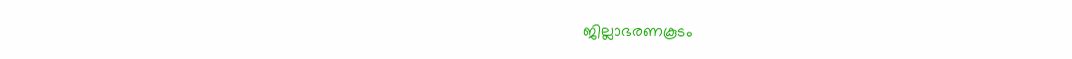ജില്ലാഭരണകൂടം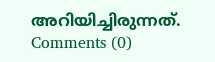അറിയിച്ചിരുന്നത്.
Comments (0)